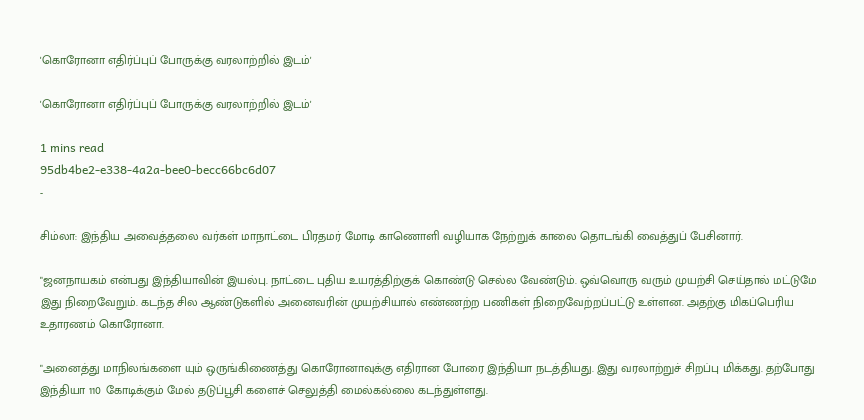'கொரோனா எதிர்ப்புப் போருக்கு வரலாற்றில் இடம்'

'கொரோனா எதிர்ப்புப் போருக்கு வரலாற்றில் இடம்'

1 mins read
95db4be2-e338-4a2a-bee0-becc66bc6d07
-

சிம்லா: இந்திய அவைத்தலை வர்கள் மாநாட்டை பிரதமர் மோடி காணொளி வழியாக நேற்றுக் காலை தொடங்கி வைத்துப் பேசினார்.

"ஜனநாயகம் என்பது இந்தியாவின் இயல்பு. நாட்டை புதிய உயரத்திற்குக் கொண்டு செல்ல வேண்டும். ஒவ்வொரு வரும் முயற்சி செய்தால் மட்டுமே இது நிறைவேறும். கடந்த சில ஆண்டுகளில் அனைவரின் முயற்சியால் எண்ணற்ற பணிகள் நிறைவேற்றப்பட்டு உள்ளன. அதற்கு மிகப்பெரிய உதாரணம் கொரோனா.

"அனைத்து மாநிலங்களை யும் ஒருங்கிணைத்து கொரோனாவுக்கு எதிரான போரை இந்தியா நடத்தியது. இது வரலாற்றுச் சிறப்பு மிக்கது. தற்போது இந்தியா 110 கோடிக்கும் மேல் தடுப்பூசி களைச் செலுத்தி மைல்கல்லை கடந்துள்ளது.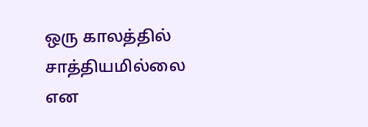ஒரு காலத்தில் சாத்தியமில்லை என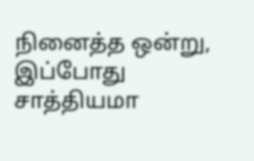நினைத்த ஒன்று, இப்போது சாத்தியமா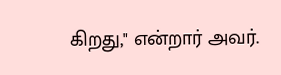கிறது," என்றார் அவர்.